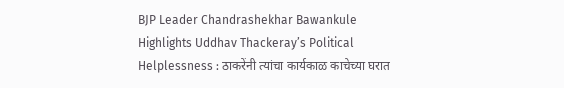BJP Leader Chandrashekhar Bawankule Highlights Uddhav Thackeray’s Political Helplessness : ठाकरेंनी त्यांचा कार्यकाळ काचेच्या घरात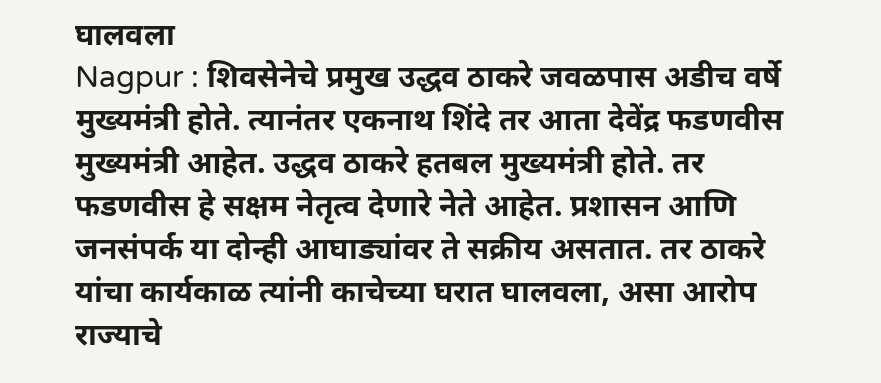घालवला
Nagpur : शिवसेनेचे प्रमुख उद्धव ठाकरे जवळपास अडीच वर्षे मुख्यमंत्री होते. त्यानंतर एकनाथ शिंदे तर आता देवेंद्र फडणवीस मुख्यमंत्री आहेत. उद्धव ठाकरे हतबल मुख्यमंत्री होते. तर फडणवीस हे सक्षम नेतृत्व देणारे नेते आहेत. प्रशासन आणि जनसंपर्क या दोन्ही आघाड्यांवर ते सक्रीय असतात. तर ठाकरे यांचा कार्यकाळ त्यांनी काचेच्या घरात घालवला, असा आरोप राज्याचे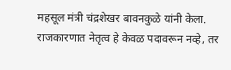महसूल मंत्री चंद्रशेखर बावनकुळे यांनी केला.
राजकारणात नेतृत्व हे केवळ पदावरून नव्हे, तर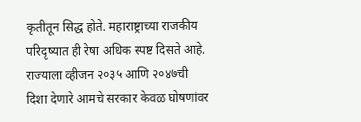कृतीतून सिद्ध होते. महाराष्ट्राच्या राजकीय परिदृष्यात ही रेषा अधिक स्पष्ट दिसते आहे. राज्याला व्हीजन २०३५ आणि २०४७ची दिशा देणारे आमचे सरकार केवळ घोषणांवर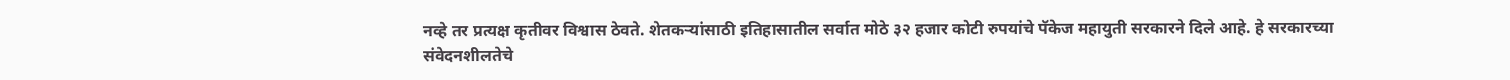नव्हे तर प्रत्यक्ष कृतीवर विश्वास ठेवते. शेतकऱ्यांसाठी इतिहासातील सर्वात मोठे ३२ हजार कोटी रुपयांचे पॅकेज महायुती सरकारने दिले आहे. हे सरकारच्या संवेदनशीलतेचे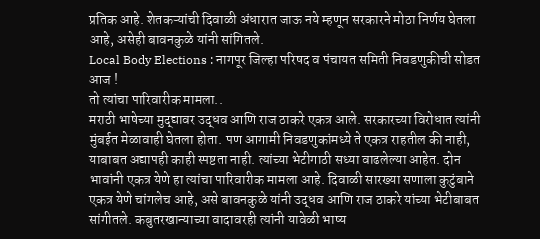प्रतिक आहे. शेतकऱ्यांची दिवाळी अंधारात जाऊ नये म्हणून सरकारने मोठा निर्णय घेतला आहे, असेही बावनकुळे यांनी सांगितले.
Local Body Elections : नागपूर जिल्हा परिषद व पंचायत समिती निवडणुकीची सोडत आज !
तो त्यांचा पारिवारीक मामला..
मराठी भाषेच्या मुद्द्यावर उद्धव आणि राज ठाकरे एकत्र आले. सरकारच्या विरोधात त्यांनी मुंबईत मेळावाही घेतला होता. पण आगामी निवडणुकांमध्ये ते एकत्र राहतील की नाही, याबाबत अद्यापही काही स्पष्टता नाही. त्यांच्या भेटीगाठी सध्या वाढलेल्या आहेत. दोन भावांनी एकत्र येणे हा त्यांचा पारिवारीक मामला आहे. दिवाळी सारख्या सणाला कुटुंबाने एकत्र येणे चांगलेच आहे, असे बावनकुळे यांनी उद्धव आणि राज ठाकरे यांच्या भेटीबाबत सांगीतले. कबुतरखान्याच्या वादावरही त्यांनी यावेळी भाष्य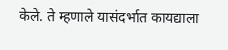केले. ते म्हणाले यासंदर्भात कायद्याला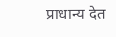प्राधान्य देत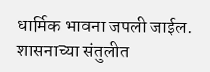धार्मिक भावना जपली जाईल. शासनाच्या संतुलीत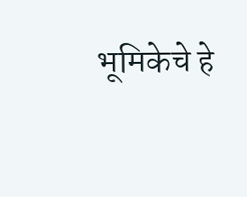भूमिकेचे हे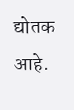द्योतक आहे.